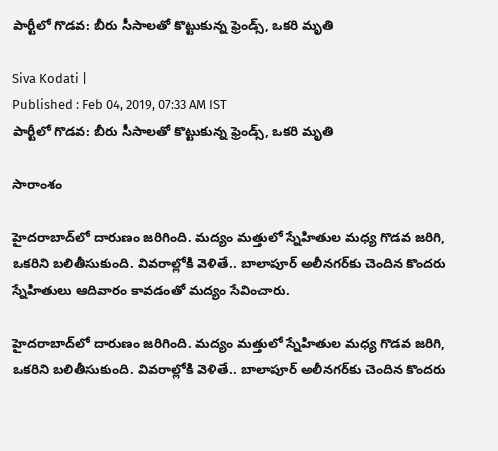పార్టీలో గొడవ: బీరు సీసాలతో కొట్టుకున్న ఫ్రెండ్స్, ఒకరి మృతి

Siva Kodati |
Published : Feb 04, 2019, 07:33 AM IST
పార్టీలో గొడవ: బీరు సీసాలతో కొట్టుకున్న ఫ్రెండ్స్, ఒకరి మృతి

సారాంశం

హైదరాబాద్‌లో దారుణం జరిగింది. మద్యం మత్తులో స్నేహితుల మధ్య గొడవ జరిగి, ఒకరిని బలితీసుకుంది. వివరాల్లోకి వెళితే.. బాలాపూర్ అలీనగర్‌కు చెందిన కొందరు స్నేహితులు ఆదివారం కావడంతో మద్యం సేవించారు.

హైదరాబాద్‌లో దారుణం జరిగింది. మద్యం మత్తులో స్నేహితుల మధ్య గొడవ జరిగి, ఒకరిని బలితీసుకుంది. వివరాల్లోకి వెళితే.. బాలాపూర్ అలీనగర్‌కు చెందిన కొందరు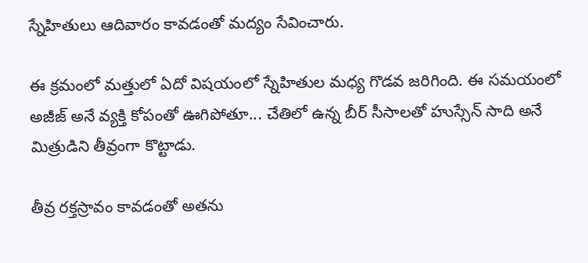స్నేహితులు ఆదివారం కావడంతో మద్యం సేవించారు.

ఈ క్రమంలో మత్తులో ఏదో విషయంలో స్నేహితుల మధ్య గొడవ జరిగింది. ఈ సమయంలో అజీజ్ అనే వ్యక్తి కోపంతో ఊగిపోతూ... చేతిలో ఉన్న బీర్ సీసాలతో హుస్సేన్ సాది అనే మిత్రుడిని తీవ్రంగా కొట్టాడు.

తీవ్ర రక్తస్రావం కావడంతో అతను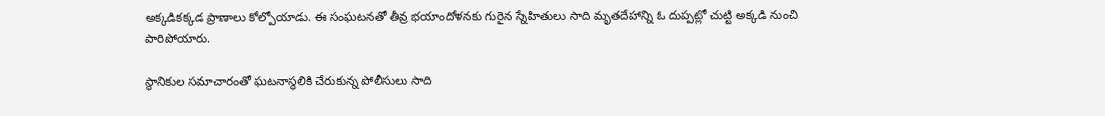అక్కడికక్కడ ప్రాణాలు కోల్పోయాడు. ఈ సంఘటనతో తీవ్ర భయాందోళనకు గురైన స్నేహితులు సాది మృతదేహాన్ని ఓ దుప్పట్లో చుట్టి అక్కడి నుంచి పారిపోయారు.

స్థానికుల సమాచారంతో ఘటనాస్థలికి చేరుకున్న పోలీసులు సాది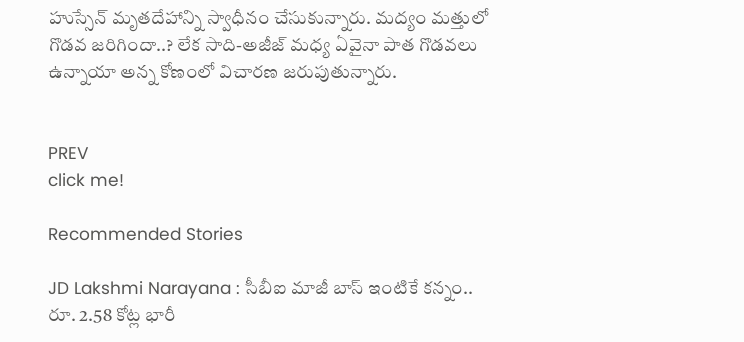హుస్సేన్ మృతదేహాన్ని స్వాధీనం చేసుకున్నారు. మద్యం మత్తులో గొడవ జరిగిందా..? లేక సాది-అజీజ్ మధ్య ఏవైనా పాత గొడవలు ఉన్నాయా అన్న కోణంలో విచారణ జరుపుతున్నారు.


PREV
click me!

Recommended Stories

JD Lakshmi Narayana : సీబీఐ మాజీ బాస్ ఇంటికే కన్నం.. రూ. 2.58 కోట్ల భారీ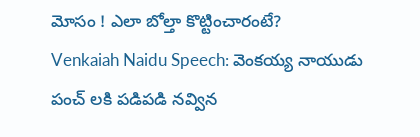మోసం ! ఎలా బోల్తా కొట్టించారంటే?
Venkaiah Naidu Speech: వెంకయ్య నాయుడు పంచ్ లకి పడిపడి నవ్విన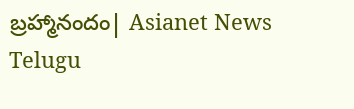బ్రహ్మానందం| Asianet News Telugu